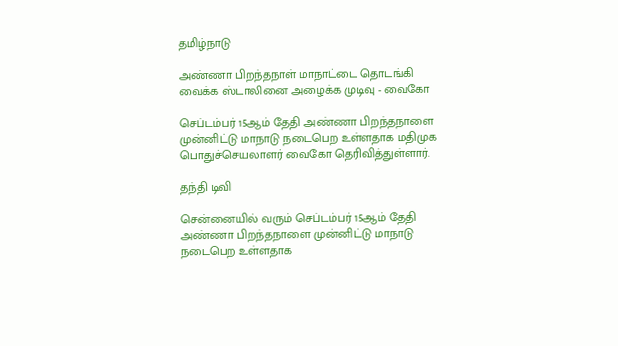தமிழ்நாடு

அண்ணா பிறந்தநாள் மாநாட்டை தொடங்கி வைக்க ஸ்டாலினை அழைக்க முடிவு - வைகோ

செப்டம்பர் 15ஆம் தேதி அண்ணா பிறந்தநாளை முன்னிட்டு மாநாடு நடைபெற உள்ளதாக மதிமுக பொதுச்செயலாளர் வைகோ தெரிவித்துள்ளார்.

தந்தி டிவி

சென்னையில் வரும் செப்டம்பர் 15ஆம் தேதி அண்ணா பிறந்தநாளை முன்னிட்டு மாநாடு நடைபெற உள்ளதாக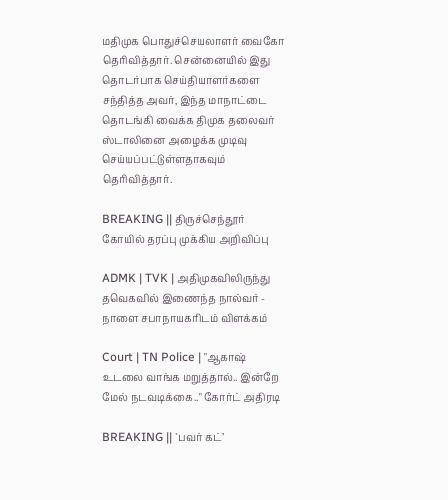மதிமுக பொதுச்செயலாளர் வைகோ தெரிவித்தார். சென்னையில் இது தொடர்பாக செய்தியாளர்களை சந்தித்த அவர், இந்த மாநாட்டை தொடங்கி வைக்க திமுக தலைவர் ஸ்டாலினை அழைக்க முடிவு செய்யப்பட்டுள்ளதாகவும் தெரிவித்தார்.

BREAKING || திருச்செந்தூர் கோயில் தரப்பு முக்கிய அறிவிப்பு

ADMK | TVK | அதிமுகவிலிருந்து தவெகவில் இணைந்த நால்வர் - நாளை சபாநாயகரிடம் விளக்கம்

Court | TN Police | "ஆகாஷ் உடலை வாங்க மறுத்தால்.. இன்றே மேல் நடவடிக்கை.." கோர்ட் அதிரடி

BREAKING || `பவர் கட்’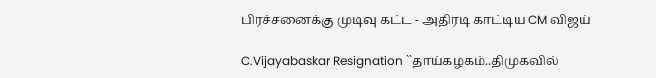பிரச்சனைக்கு முடிவு கட்ட - அதிரடி காட்டிய CM விஜய்

C.Vijayabaskar Resignation ``தாய்கழகம்..திமுகவில்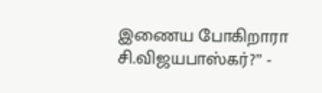இணைய போகிறாரா சி.விஜயபாஸ்கர்?’’ -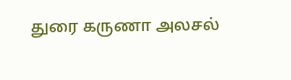துரை கருணா அலசல்